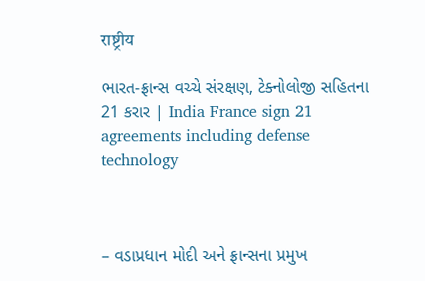राष्ट्रीय

ભારત-ફ્રાન્સ વચ્ચે સંરક્ષણ, ટેક્નોલોજી સહિતના 21 કરાર | India France sign 21 agreements including defense technology



– વડાપ્રધાન મોદી અને ફ્રાન્સના પ્રમુખ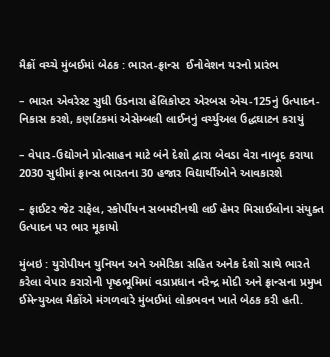મૈક્રોં વચ્ચે મુંબઈમાં બેઠક : ભારત-ફ્રાન્સ  ઈનોવેશન યરનો પ્રારંભ

– ભારત એવરેસ્ટ સુધી ઉડનારા હેલિકોપ્ટર એરબસ એચ-125નું ઉત્પાદન-નિકાસ કરશે, કર્ણાટકમાં એસેમ્બલી લાઈનનું વર્ચ્યુઅલ ઉદ્ધઘાટન કરાયું

– વેપાર-ઉદ્યોગને પ્રોત્સાહન માટે બંને દેશો દ્વારા બેવડા વેરા નાબૂદ કરાયા 2030 સુધીમાં ફ્રાન્સ ભારતના 30 હજાર વિદ્યાર્થીઓને આવકારશે

– ફાઈટર જેટ રાફેલ, સ્કોર્પીયન સબમરીનથી લઈ હેમર મિસાઈલોના સંયુક્ત ઉત્પાદન પર ભાર મૂકાયો

મુંબઇ : યુરોપીયન યુનિયન અને અમેરિકા સહિત અનેક દેશો સાથે ભારતે કરેલા વેપાર કરારોની પૃષ્ઠભૂમિમાં વડાપ્રધાન નરેન્દ્ર મોદી અને ફ્રાન્સના પ્રમુખ ઈમેન્યુઅલ મૈક્રોંએ મંગળવારે મુંબઈમાં લોકભવન ખાતે બેઠક કરી હતી.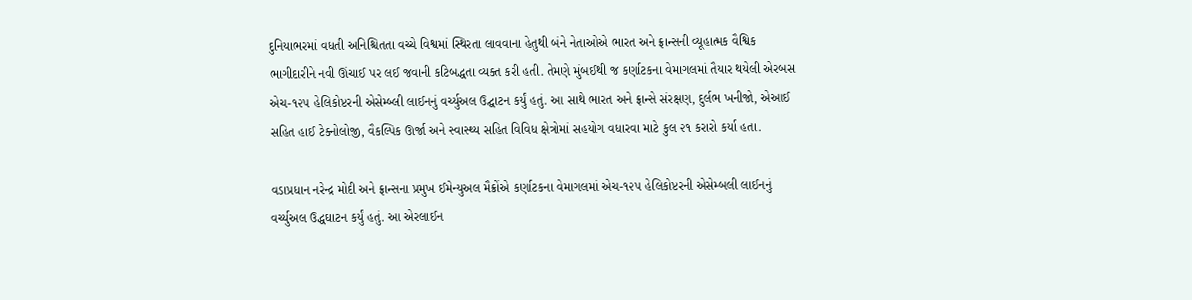દુનિયાભરમાં વધતી અનિશ્ચિતતા વચ્ચે વિશ્વમાં સ્થિરતા લાવવાના હેતુથી બંને નેતાઓએ ભારત અને ફ્રાન્સની વ્યૂહાત્મક વૈશ્વિક ભાગીદારીને નવી ઊંચાઈ પર લઈ જવાની કટિબદ્ધતા વ્યક્ત કરી હતી. તેમણે મુંબઈથી જ કર્ણાટકના વેમાગલમાં તૈયાર થયેલી એરબસ એચ-૧૨૫ હેલિકોપ્ટરની એસેમ્બ્લી લાઈનનું વર્ચ્યુઅલ ઉદ્ઘાટન કર્યું હતું. આ સાથે ભારત અને ફ્રાન્સે સંરક્ષણ, દુર્લભ ખનીજો, એઆઈ સહિત હાઈ ટેક્નોલોજી, વૈકલ્પિક ઊર્જા અને સ્વાસ્થ્ય સહિત વિવિધ ક્ષેત્રોમાં સહયોગ વધારવા માટે કુલ ૨૧ કરારો કર્યા હતા.

વડાપ્રધાન નરેન્દ્ર મોદી અને ફ્રાન્સના પ્રમુખ ઈમેન્યુઅલ મૈક્રોંએ કર્ણાટકના વેમાગલમાં એચ-૧૨૫ હેલિકોપ્ટરની એસેમ્બલી લાઈનનું  વર્ચ્યુઅલ ઉદ્ધઘાટન કર્યું હતું. આ એરલાઈન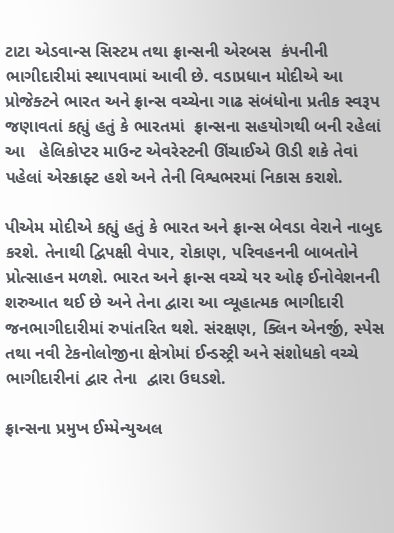ટાટા એડવાન્સ સિસ્ટમ તથા ફ્રાન્સની એરબસ  કંપનીની ભાગીદારીમાં સ્થાપવામાં આવી છે. વડાપ્રધાન મોદીએ આ પ્રોજેક્ટને ભારત અને ફ્રાન્સ વચ્ચેના ગાઢ સંબંધોના પ્રતીક સ્વરૂપ જણાવતાં કહ્યું હતું કે ભારતમાં  ફ્રાન્સના સહયોગથી બની રહેલાં આ   હેલિકોપ્ટર માઉન્ટ એવરેસ્ટની ઊંચાઈએ ઊડી શકે તેવાં પહેલાં એરક્રાફ્ટ હશે અને તેની વિશ્વભરમાં નિકાસ કરાશે.

પીએમ મોદીએ કહ્યું હતું કે ભારત અને ફ્રાન્સ બેવડા વેરાને નાબુદ કરશે. તેનાથી દ્વિપક્ષી વેપાર, રોકાણ, પરિવહનની બાબતોને પ્રોત્સાહન મળશે. ભારત અને ફ્રાન્સ વચ્ચે યર ઓફ ઈનોવેશનની શરુઆત થઈ છે અને તેના દ્વારા આ વ્યૂહાત્મક ભાગીદારી જનભાગીદારીમાં રુપાંતરિત થશે. સંરક્ષણ, ક્લિન એનર્જી, સ્પેસ તથા નવી ટેકનોલોજીના ક્ષેત્રોમાં ઈન્ડસ્ટ્રી અને સંશોધકો વચ્ચે ભાગીદારીનાં દ્વાર તેના  દ્વારા ઉઘડશે.

ફ્રાન્સના પ્રમુખ ઈમ્મેન્યુઅલ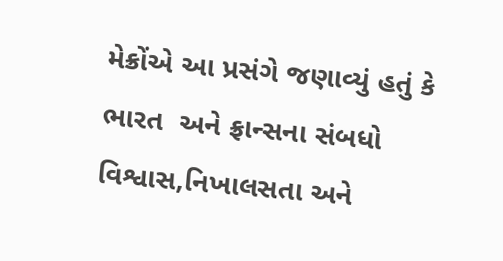મેક્રોંએ આ પ્રસંગે જણાવ્યું હતું કે ભારત  અને ફ્રાન્સના સંબધો વિશ્વાસ,નિખાલસતા અને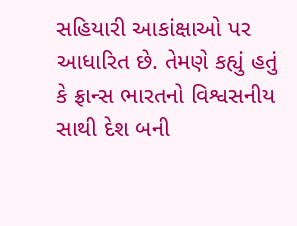સહિયારી આકાંક્ષાઓ પર આધારિત છે. તેમણે કહ્યું હતું કે ફ્રાન્સ ભારતનો વિશ્વસનીય સાથી દેશ બની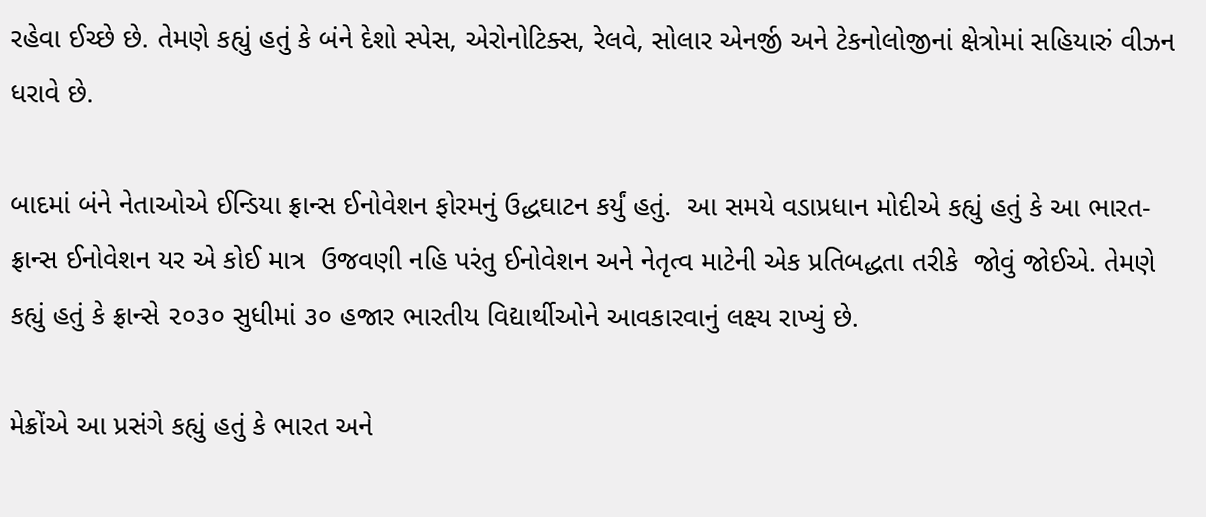રહેવા ઈચ્છે છે. તેમણે કહ્યું હતું કે બંને દેશો સ્પેસ, એરોનોટિક્સ, રેલવે, સોલાર એનર્જી અને ટેકનોલોજીનાં ક્ષેત્રોમાં સહિયારું વીઝન ધરાવે છે.

બાદમાં બંને નેતાઓએ ઈન્ડિયા ફ્રાન્સ ઈનોવેશન ફોરમનું ઉદ્ધઘાટન કર્યું હતું.  આ સમયે વડાપ્રધાન મોદીએ કહ્યું હતું કે આ ભારત- ફ્રાન્સ ઈનોવેશન યર એ કોઈ માત્ર  ઉજવણી નહિ પરંતુ ઈનોવેશન અને નેતૃત્વ માટેની એક પ્રતિબદ્ધતા તરીકે  જોવું જોઈએ. તેમણે કહ્યું હતું કે ફ્રાન્સે ૨૦૩૦ સુધીમાં ૩૦ હજાર ભારતીય વિદ્યાર્થીઓને આવકારવાનું લક્ષ્ય રાખ્યું છે.

મેક્રોંએ આ પ્રસંગે કહ્યું હતું કે ભારત અને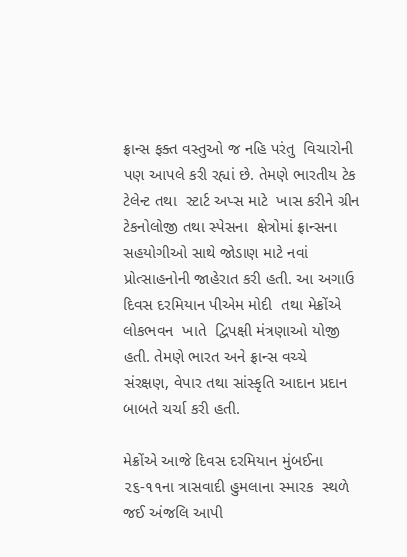ફ્રાન્સ ફક્ત વસ્તુઓ જ નહિ પરંતુ  વિચારોની પણ આપલે કરી રહ્યાં છે. તેમણે ભારતીય ટેક ટેલેન્ટ તથા  સ્ટાર્ટ અપ્સ માટે  ખાસ કરીને ગ્રીન ટેકનોલોજી તથા સ્પેસના  ક્ષેત્રોમાં ફ્રાન્સના સહયોગીઓ સાથે જોડાણ માટે નવાં પ્રોત્સાહનોની જાહેરાત કરી હતી. આ અગાઉ દિવસ દરમિયાન પીએમ મોદી  તથા મેક્રોંએ લોકભવન  ખાતે  દ્વિપક્ષી મંત્રણાઓ યોજી હતી. તેમણે ભારત અને ફ્રાન્સ વચ્ચે  સંરક્ષણ, વેપાર તથા સાંસ્કૃતિ આદાન પ્રદાન બાબતે ચર્ચા કરી હતી.

મેક્રોંએ આજે દિવસ દરમિયાન મુંબઈના ૨૬-૧૧ના ત્રાસવાદી હુમલાના સ્મારક  સ્થળે જઈ અંજલિ આપી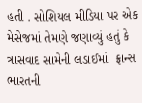હતી . સોશિયલ મીડિયા પર એક મેસેજમાં તેમણે જણાવ્યું હતું કે  ત્રાસવાદ સામેની લડાઈમાં  ફ્રાન્સ ભારતની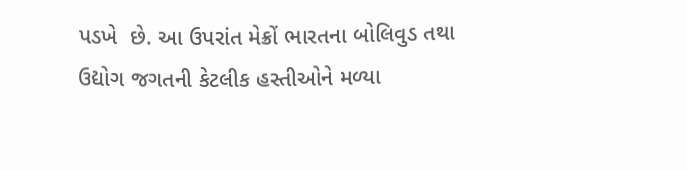પડખે  છે. આ ઉપરાંત મેક્રોં ભારતના બોલિવુડ તથા ઉદ્યોગ જગતની કેટલીક હસ્તીઓને મળ્યા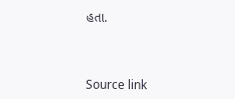હતા.



Source link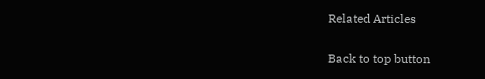Related Articles

Back to top button